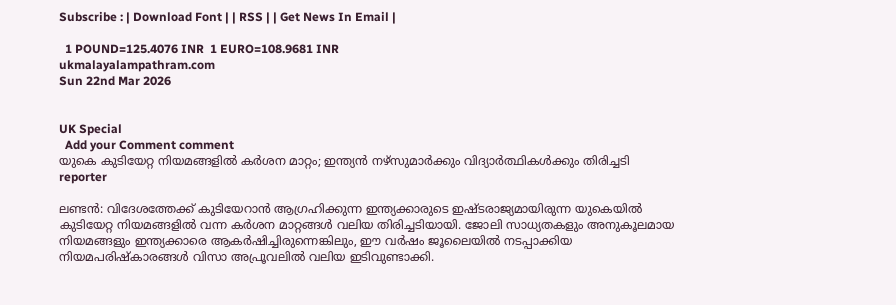Subscribe : | Download Font | | RSS | | Get News In Email |

  1 POUND=125.4076 INR  1 EURO=108.9681 INR
ukmalayalampathram.com
Sun 22nd Mar 2026


UK Special
  Add your Comment comment
യുകെ കുടിയേറ്റ നിയമങ്ങളില്‍ കര്‍ശന മാറ്റം; ഇന്ത്യന്‍ നഴ്‌സുമാര്‍ക്കും വിദ്യാര്‍ത്ഥികള്‍ക്കും തിരിച്ചടി
reporter

ലണ്ടന്‍: വിദേശത്തേക്ക് കുടിയേറാന്‍ ആഗ്രഹിക്കുന്ന ഇന്ത്യക്കാരുടെ ഇഷ്ടരാജ്യമായിരുന്ന യുകെയില്‍ കുടിയേറ്റ നിയമങ്ങളില്‍ വന്ന കര്‍ശന മാറ്റങ്ങള്‍ വലിയ തിരിച്ചടിയായി. ജോലി സാധ്യതകളും അനുകൂലമായ നിയമങ്ങളും ഇന്ത്യക്കാരെ ആകര്‍ഷിച്ചിരുന്നെങ്കിലും, ഈ വര്‍ഷം ജൂലൈയില്‍ നടപ്പാക്കിയ നിയമപരിഷ്‌കാരങ്ങള്‍ വിസാ അപ്രൂവലില്‍ വലിയ ഇടിവുണ്ടാക്കി.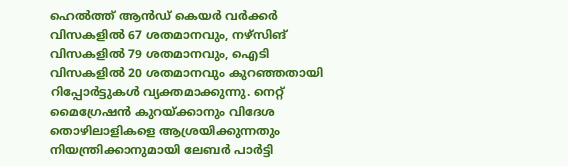ഹെല്‍ത്ത് ആന്‍ഡ് കെയര്‍ വര്‍ക്കര്‍ വിസകളില്‍ 67 ശതമാനവും, നഴ്‌സിങ് വിസകളില്‍ 79 ശതമാനവും, ഐടി വിസകളില്‍ 20 ശതമാനവും കുറഞ്ഞതായി റിപ്പോര്‍ട്ടുകള്‍ വ്യക്തമാക്കുന്നു. നെറ്റ് മൈഗ്രേഷന്‍ കുറയ്ക്കാനും വിദേശ തൊഴിലാളികളെ ആശ്രയിക്കുന്നതും നിയന്ത്രിക്കാനുമായി ലേബര്‍ പാര്‍ട്ടി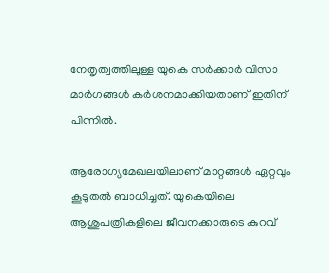നേതൃത്വത്തിലുള്ള യുകെ സര്‍ക്കാര്‍ വിസാ മാര്‍ഗങ്ങള്‍ കര്‍ശനമാക്കിയതാണ് ഇതിന് പിന്നില്‍.

ആരോഗ്യമേഖലയിലാണ് മാറ്റങ്ങള്‍ ഏറ്റവും കൂടുതല്‍ ബാധിച്ചത്. യുകെയിലെ ആശുപത്രികളിലെ ജീവനക്കാരുടെ കുറവ്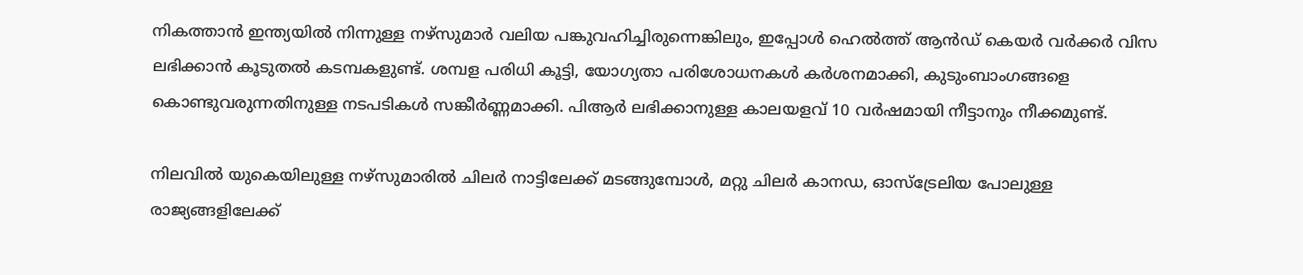നികത്താന്‍ ഇന്ത്യയില്‍ നിന്നുള്ള നഴ്‌സുമാര്‍ വലിയ പങ്കുവഹിച്ചിരുന്നെങ്കിലും, ഇപ്പോള്‍ ഹെല്‍ത്ത് ആന്‍ഡ് കെയര്‍ വര്‍ക്കര്‍ വിസ ലഭിക്കാന്‍ കൂടുതല്‍ കടമ്പകളുണ്ട്. ശമ്പള പരിധി കൂട്ടി, യോഗ്യതാ പരിശോധനകള്‍ കര്‍ശനമാക്കി, കുടുംബാംഗങ്ങളെ കൊണ്ടുവരുന്നതിനുള്ള നടപടികള്‍ സങ്കീര്‍ണ്ണമാക്കി. പിആര്‍ ലഭിക്കാനുള്ള കാലയളവ് 10 വര്‍ഷമായി നീട്ടാനും നീക്കമുണ്ട്.

നിലവില്‍ യുകെയിലുള്ള നഴ്‌സുമാരില്‍ ചിലര്‍ നാട്ടിലേക്ക് മടങ്ങുമ്പോള്‍, മറ്റു ചിലര്‍ കാനഡ, ഓസ്‌ട്രേലിയ പോലുള്ള രാജ്യങ്ങളിലേക്ക്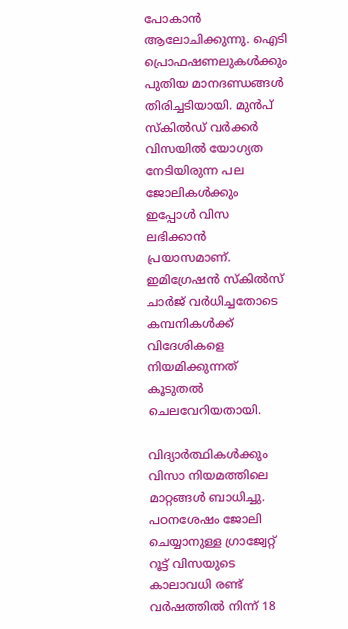പോകാന്‍ ആലോചിക്കുന്നു. ഐടി പ്രൊഫഷണലുകള്‍ക്കും പുതിയ മാനദണ്ഡങ്ങള്‍ തിരിച്ചടിയായി. മുന്‍പ് സ്‌കില്‍ഡ് വര്‍ക്കര്‍ വിസയില്‍ യോഗ്യത നേടിയിരുന്ന പല ജോലികള്‍ക്കും ഇപ്പോള്‍ വിസ ലഭിക്കാന്‍ പ്രയാസമാണ്. ഇമിഗ്രേഷന്‍ സ്‌കില്‍സ് ചാര്‍ജ് വര്‍ധിച്ചതോടെ കമ്പനികള്‍ക്ക് വിദേശികളെ നിയമിക്കുന്നത് കൂടുതല്‍ ചെലവേറിയതായി.

വിദ്യാര്‍ത്ഥികള്‍ക്കും വിസാ നിയമത്തിലെ മാറ്റങ്ങള്‍ ബാധിച്ചു. പഠനശേഷം ജോലി ചെയ്യാനുള്ള ഗ്രാജ്വേറ്റ് റൂട്ട് വിസയുടെ കാലാവധി രണ്ട് വര്‍ഷത്തില്‍ നിന്ന് 18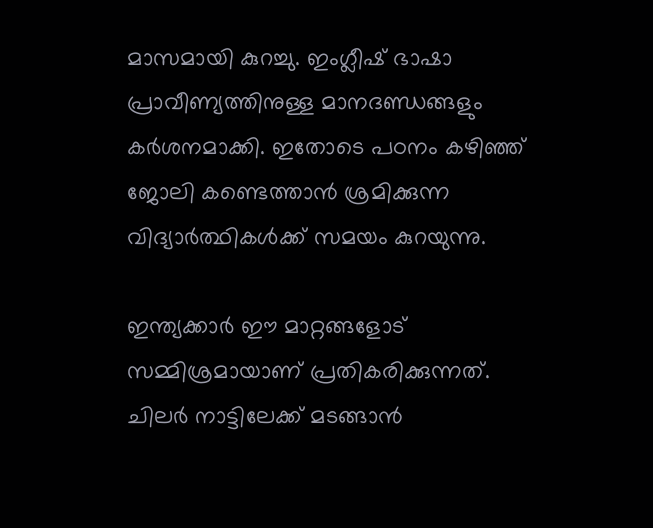മാസമായി കുറച്ചു. ഇംഗ്ലീഷ് ഭാഷാ പ്രാവീണ്യത്തിനുള്ള മാനദണ്ഡങ്ങളും കര്‍ശനമാക്കി. ഇതോടെ പഠനം കഴിഞ്ഞ് ജോലി കണ്ടെത്താന്‍ ശ്രമിക്കുന്ന വിദ്യാര്‍ത്ഥികള്‍ക്ക് സമയം കുറയുന്നു.

ഇന്ത്യക്കാര്‍ ഈ മാറ്റങ്ങളോട് സമ്മിശ്രമായാണ് പ്രതികരിക്കുന്നത്. ചിലര്‍ നാട്ടിലേക്ക് മടങ്ങാന്‍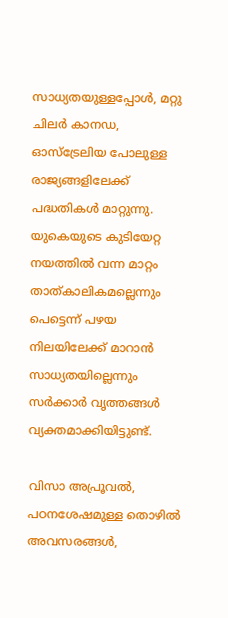സാധ്യതയുള്ളപ്പോള്‍, മറ്റു ചിലര്‍ കാനഡ, ഓസ്‌ട്രേലിയ പോലുള്ള രാജ്യങ്ങളിലേക്ക് പദ്ധതികള്‍ മാറ്റുന്നു. യുകെയുടെ കുടിയേറ്റ നയത്തില്‍ വന്ന മാറ്റം താത്കാലികമല്ലെന്നും പെട്ടെന്ന് പഴയ നിലയിലേക്ക് മാറാന്‍ സാധ്യതയില്ലെന്നും സര്‍ക്കാര്‍ വൃത്തങ്ങള്‍ വ്യക്തമാക്കിയിട്ടുണ്ട്.

വിസാ അപ്രൂവല്‍, പഠനശേഷമുള്ള തൊഴില്‍ അവസരങ്ങള്‍,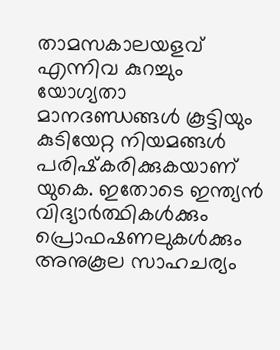താമസകാലയളവ് എന്നിവ കുറച്ചും യോഗ്യതാ മാനദണ്ഡങ്ങള്‍ കൂട്ടിയും കുടിയേറ്റ നിയമങ്ങള്‍ പരിഷ്‌കരിക്കുകയാണ് യുകെ. ഇതോടെ ഇന്ത്യന്‍ വിദ്യാര്‍ത്ഥികള്‍ക്കും പ്രൊഫഷണലുകള്‍ക്കും അനുകൂല സാഹചര്യം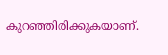കുറഞ്ഞിരിക്കുകയാണ്.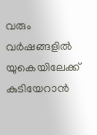വരും വര്‍ഷങ്ങളില്‍ യുകെയിലേക്ക് കുടിയേറാന്‍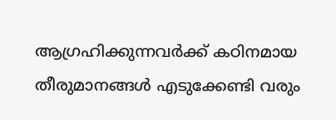ആഗ്രഹിക്കുന്നവര്‍ക്ക് കഠിനമായ തീരുമാനങ്ങള്‍ എടുക്കേണ്ടി വരും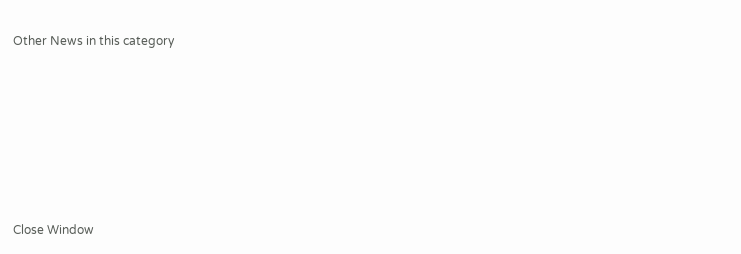Other News in this category








Close Window